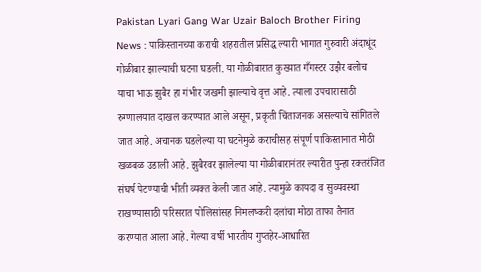Pakistan Lyari Gang War Uzair Baloch Brother Firing News : पाकिस्तानच्या कराची शहरातील प्रसिद्ध ल्यारी भागात गुरुवारी अंदाधूंद गोळीबार झाल्याची घटना घडली. या गोळीबारात कुख्यात गँगस्टर उझैर बलोच याचा भाऊ झुबैर हा गंभीर जखमी झाल्याचे वृत्त आहे. त्याला उपचारासाठी रुग्णालयात दाखल करण्यात आले असून, प्रकृती चिंताजनक असल्याचे सांगितले जात आहे. अचानक घडलेल्या या घटनेमुळे कराचीसह संपूर्ण पाकिस्तानात मोठी खळबळ उडाली आहे. झुबैरवर झालेल्या या गोळीबारानंतर ल्यारीत पुन्हा रक्तरंजित संघर्ष पेटण्याची भीती व्यक्त केली जात आहे. त्यामुळे कायदा व सुव्यवस्था राखण्यासाठी परिसरात पोलिसांसह निमलष्करी दलांचा मोठा ताफा तैनात करण्यात आला आहे. गेल्या वर्षी भारतीय गुप्तहेर-आधारित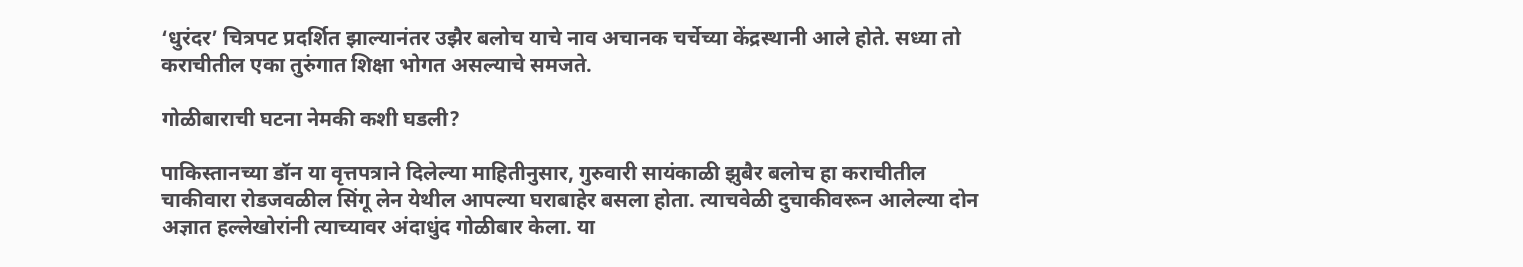‘धुरंदर’ चित्रपट प्रदर्शित झाल्यानंतर उझैर बलोच याचे नाव अचानक चर्चेच्या केंद्रस्थानी आले होते. सध्या तो कराचीतील एका तुरुंगात शिक्षा भोगत असल्याचे समजते.

गोळीबाराची घटना नेमकी कशी घडली?

पाकिस्तानच्या डॉन या वृत्तपत्राने दिलेल्या माहितीनुसार, गुरुवारी सायंकाळी झुबैर बलोच हा कराचीतील चाकीवारा रोडजवळील सिंगू लेन येथील आपल्या घराबाहेर बसला होता. त्याचवेळी दुचाकीवरून आलेल्या दोन अज्ञात हल्लेखोरांनी त्याच्यावर अंदाधुंद गोळीबार केला. या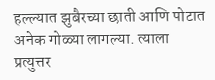हल्ल्यात झुबैरच्या छाती आणि पोटात अनेक गोळ्या लागल्या. त्याला प्रत्युत्तर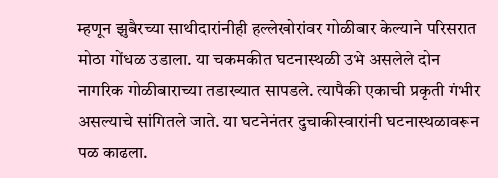म्हणून झुबैरच्या साथीदारांनीही हल्लेखोरांवर गोळीबार केल्याने परिसरात मोठा गोंधळ उडाला. या चकमकीत घटनास्थळी उभे असलेले दोन नागरिक गोळीबाराच्या तडाख्यात सापडले. त्यापैकी एकाची प्रकृती गंभीर असल्याचे सांगितले जाते. या घटनेनंतर दुचाकीस्वारांनी घटनास्थळावरून पळ काढला.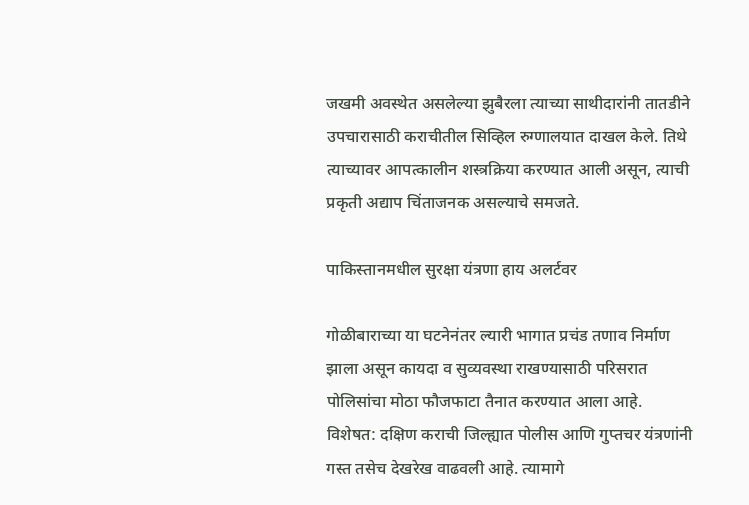जखमी अवस्थेत असलेल्या झुबैरला त्याच्या साथीदारांनी तातडीने उपचारासाठी कराचीतील सिव्हिल रुग्णालयात दाखल केले. तिथे त्याच्यावर आपत्कालीन शस्त्रक्रिया करण्यात आली असून, त्याची प्रकृती अद्याप चिंताजनक असल्याचे समजते.

पाकिस्तानमधील सुरक्षा यंत्रणा हाय अलर्टवर

गोळीबाराच्या या घटनेनंतर ल्यारी भागात प्रचंड तणाव निर्माण झाला असून कायदा व सुव्यवस्था राखण्यासाठी परिसरात पोलिसांचा मोठा फौजफाटा तैनात करण्यात आला आहे. विशेषत: दक्षिण कराची जिल्ह्यात पोलीस आणि गुप्तचर यंत्रणांनी गस्त तसेच देखरेख वाढवली आहे. त्यामागे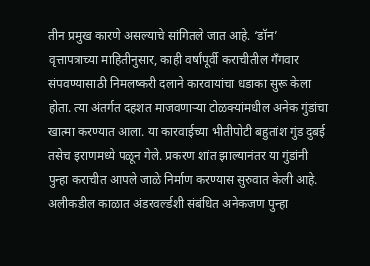तीन प्रमुख कारणे असल्याचे सांगितले जात आहे. ‘डॉन’ वृत्तापत्राच्या माहितीनुसार, काही वर्षांपूर्वी कराचीतील गँगवार संपवण्यासाठी निमलष्करी दलाने कारवायांचा धडाका सुरू केला होता. त्या अंतर्गत दहशत माजवणाऱ्या टोळक्यांमधील अनेक गुंडांचा खात्मा करण्यात आला. या कारवाईच्या भीतीपोटी बहुतांश गुंड दुबई तसेच इराणमध्ये पळून गेले. प्रकरण शांत झाल्यानंतर या गुंडांनी पुन्हा कराचीत आपले जाळे निर्माण करण्यास सुरुवात केली आहे. अलीकडील काळात अंडरवर्ल्डशी संबंधित अनेकजण पुन्हा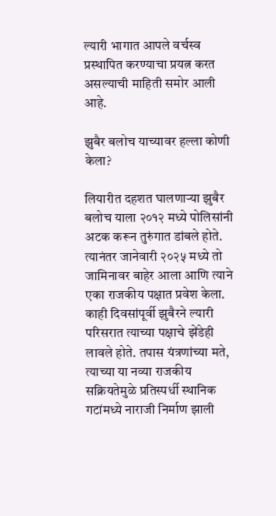ल्यारी भागात आपले वर्चस्व प्रस्थापित करण्याचा प्रयत्न करत असल्याची माहिती समोर आली आहे.

झुबैर बलोच याच्यावर हल्ला कोणी केला?

लियारीत दहशत घालणाऱ्या झुबैर बलोच याला २०१२ मध्ये पोलिसांनी अटक करून तुरुंगात डांबले होते. त्यानंतर जानेवारी २०२५ मध्ये तो जामिनावर बाहेर आला आणि त्याने एका राजकीय पक्षात प्रवेश केला. काही दिवसांपूर्वी झुबैरने ल्यारी परिसरात त्याच्या पक्षाचे झेंडेही लावले होते. तपास यंत्रणांच्या मते, त्याच्या या नव्या राजकीय सक्रियतेमुळे प्रतिस्पर्धी स्थानिक गटांमध्ये नाराजी निर्माण झाली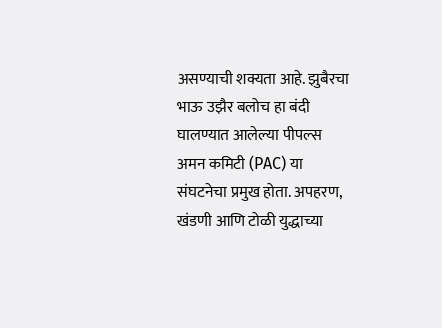असण्याची शक्यता आहे. झुबैरचा भाऊ उझैर बलोच हा बंदी घालण्यात आलेल्या पीपल्स अमन कमिटी (PAC) या संघटनेचा प्रमुख होता. अपहरण, खंडणी आणि टोळी युद्धाच्या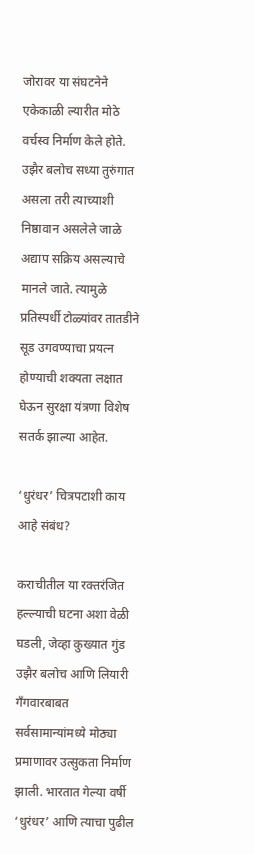जोरावर या संघटनेने एकेकाळी ल्यारीत मोठे वर्चस्व निर्माण केले होते. उझैर बलोच सध्या तुरुंगात असला तरी त्याच्याशी निष्ठावान असलेले जाळे अद्याप सक्रिय असल्याचे मानले जाते. त्यामुळे प्रतिस्पर्धी टोळ्यांवर तातडीने सूड उगवण्याचा प्रयत्न होण्याची शक्यता लक्षात घेऊन सुरक्षा यंत्रणा विशेष सतर्क झाल्या आहेत.

‘धुरंधर’ चित्रपटाशी काय आहे संबंध?

कराचीतील या रक्तरंजित हल्ल्याची घटना अशा वेळी घडली, जेव्हा कुख्यात गुंड उझैर बलोच आणि लियारी गँगवारबाबत सर्वसामान्यांमध्ये मोठ्या प्रमाणावर उत्सुकता निर्माण झाली. भारतात गेल्या वर्षी ‘धुरंधर’ आणि त्याचा पुढील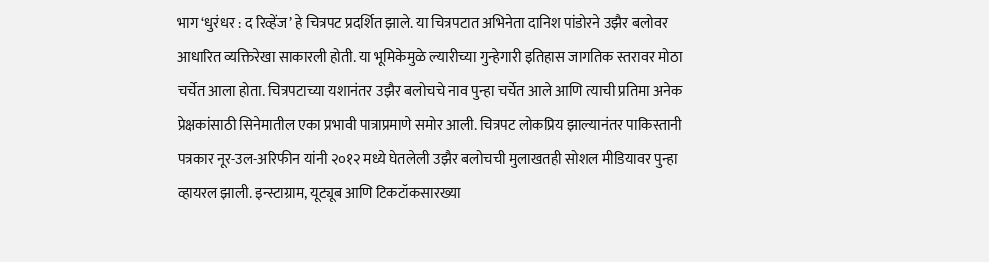भाग ‘धुरंधर : द रिव्हेंज’ हे चित्रपट प्रदर्शित झाले. या चित्रपटात अभिनेता दानिश पांडोरने उझैर बलोवर आधारित व्यक्तिरेखा साकारली होती. या भूमिकेमुळे ल्यारीच्या गुन्हेगारी इतिहास जागतिक स्तरावर मोठा चर्चेत आला होता. चित्रपटाच्या यशानंतर उझैर बलोचचे नाव पुन्हा चर्चेत आले आणि त्याची प्रतिमा अनेक प्रेक्षकांसाठी सिनेमातील एका प्रभावी पात्राप्रमाणे समोर आली. चित्रपट लोकप्रिय झाल्यानंतर पाकिस्तानी पत्रकार नूर-उल-अरिफीन यांनी २०१२ मध्ये घेतलेली उझैर बलोचची मुलाखतही सोशल मीडियावर पुन्हा व्हायरल झाली. इन्स्टाग्राम, यूट्यूब आणि टिकटॉकसारख्या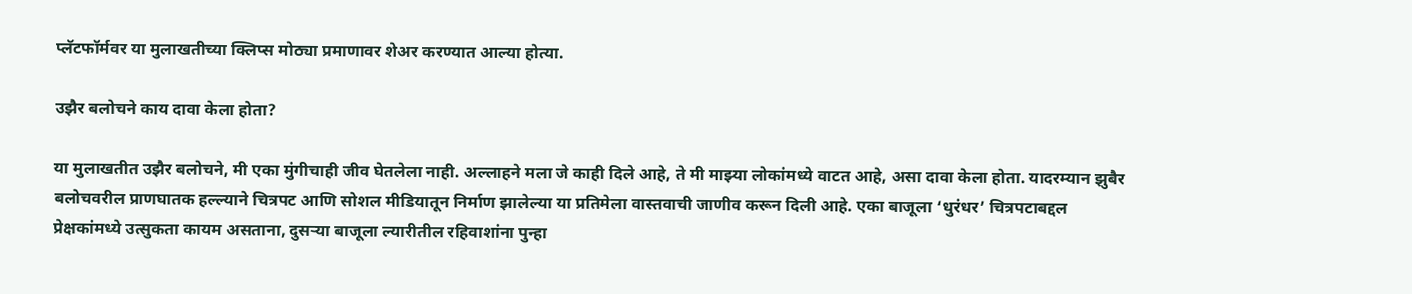प्लॅटफॉर्मवर या मुलाखतीच्या क्लिप्स मोठ्या प्रमाणावर शेअर करण्यात आल्या होत्या.

उझैर बलोचने काय दावा केला होता?

या मुलाखतीत उझैर बलोचने, मी एका मुंगीचाही जीव घेतलेला नाही. अल्लाहने मला जे काही दिले आहे, ते मी माझ्या लोकांमध्ये वाटत आहे, असा दावा केला होता. यादरम्यान झुबैर बलोचवरील प्राणघातक हल्ल्याने चित्रपट आणि सोशल मीडियातून निर्माण झालेल्या या प्रतिमेला वास्तवाची जाणीव करून दिली आहे. एका बाजूला ‘धुरंधर’ चित्रपटाबद्दल प्रेक्षकांमध्ये उत्सुकता कायम असताना, दुसऱ्या बाजूला ल्यारीतील रहिवाशांना पुन्हा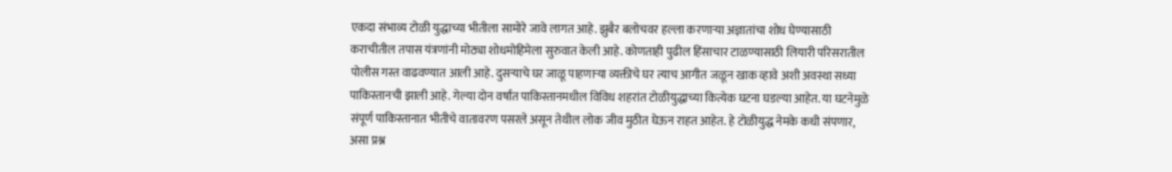एकदा संभाव्य टोळी युद्धाच्या भीतीला सामोरे जावे लागत आहे. झुबैर बलोचवर हल्ला करणाऱ्या अज्ञातांचा शोध घेण्यासाठी कराचीतील तपास यंत्रणांनी मोठ्या शोधमोहिमेला सुरुवात केली आहे. कोणताही पुढील हिंसाचार टाळण्यासाठी लियारी परिसरातील पोलीस गस्त वाढवण्यात आली आहे. दुसऱ्याचे घर जाळू पाहणाऱ्या व्यक्तीचे घर त्याच आगीत जळून खाक व्हावे अशी अवस्था सध्या पाकिस्तानची झाली आहे. गेल्या दोन वर्षांत पाकिस्तानमधील विविध शहरांत टोळीयुद्धाच्या कित्येक घटना घडल्या आहेत. या घटनेमुळे संपूर्ण पाकिस्तानात भीतीचे वातावरण पसरले असून तेथील लोक जीव मुठीत घेऊन राहत आहेत. हे टोळीयुद्ध नेमके कधी संपणार, असा प्रश्न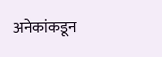अनेकांकडून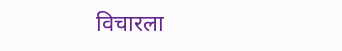विचारला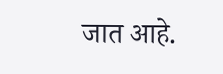जात आहे.